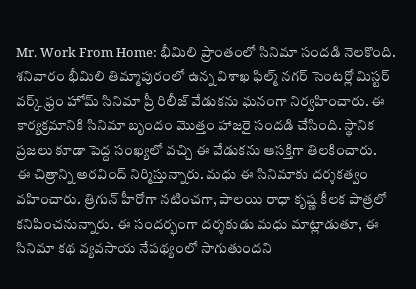Mr. Work From Home: భీమిలి ప్రాంతంలో సినిమా సందడి నెలకొంది. శనివారం భీమిలి తిమ్మాపురంలో ఉన్న విశాఖ ఫిల్మ్ నగర్ సెంటర్లో మిస్టర్ వర్క్ ఫ్రం హోమ్ సినిమా ప్రీ రిలీజ్ వేడుకను ఘనంగా నిర్వహించారు. ఈ కార్యక్రమానికి సినిమా బృందం మొత్తం హాజరై సందడి చేసింది. స్థానిక ప్రజలు కూడా పెద్ద సంఖ్యలో వచ్చి ఈ వేడుకను ఆసక్తిగా తిలకించారు.
ఈ చిత్రాన్ని అరవింద్ నిర్మిస్తున్నారు. మధు ఈ సినిమాకు దర్శకత్వం వహించారు. త్రిగున్ హీరోగా నటించగా, పాలయి రాధా కృష్ణ కీలక పాత్రలో కనిపించనున్నారు. ఈ సందర్భంగా దర్శకుడు మధు మాట్లాడుతూ, ఈ సినిమా కథ వ్యవసాయ నేపథ్యంలో సాగుతుందని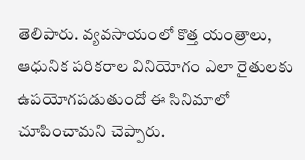తెలిపారు. వ్యవసాయంలో కొత్త యంత్రాలు, ఆధునిక పరికరాల వినియోగం ఎలా రైతులకు ఉపయోగపడుతుందో ఈ సినిమాలో చూపించామని చెప్పారు.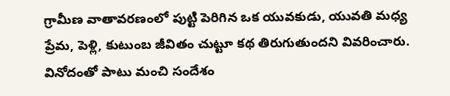గ్రామీణ వాతావరణంలో పుట్టి పెరిగిన ఒక యువకుడు, యువతి మధ్య ప్రేమ, పెళ్లి, కుటుంబ జీవితం చుట్టూ కథ తిరుగుతుందని వివరించారు. వినోదంతో పాటు మంచి సందేశం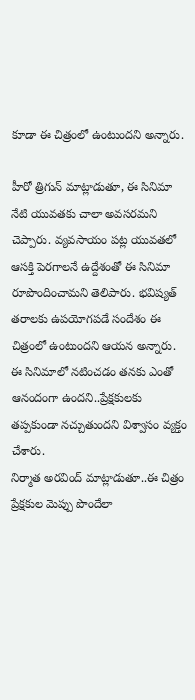కూడా ఈ చిత్రంలో ఉంటుందని అన్నారు.

హీరో త్రిగున్ మాట్లాడుతూ, ఈ సినిమా నేటి యువతకు చాలా అవసరమని చెప్పారు. వ్యవసాయం పట్ల యువతలో ఆసక్తి పెరగాలనే ఉద్దేశంతో ఈ సినిమా రూపొందించామని తెలిపారు. భవిష్యత్ తరాలకు ఉపయోగపడే సందేశం ఈ చిత్రంలో ఉంటుందని ఆయన అన్నారు. ఈ సినిమాలో నటించడం తనకు ఎంతో ఆనందంగా ఉందని..ప్రేక్షకులకు తప్పకుండా నచ్చుతుందని విశ్వాసం వ్యక్తం చేశారు.
నిర్మాత అరవింద్ మాట్లాడుతూ..ఈ చిత్రం ప్రేక్షకుల మెప్పు పొందేలా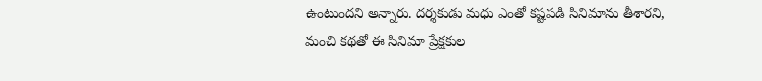ఉంటుందని అన్నారు. దర్శకుడు మధు ఎంతో కష్టపడి సినిమాను తీశారని, మంచి కథతో ఈ సినిమా ప్రేక్షకుల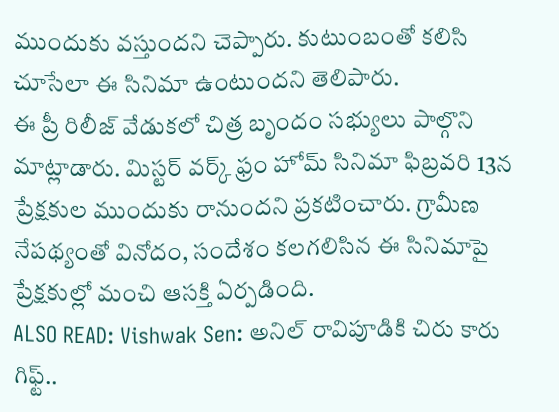ముందుకు వస్తుందని చెప్పారు. కుటుంబంతో కలిసి చూసేలా ఈ సినిమా ఉంటుందని తెలిపారు.
ఈ ప్రీ రిలీజ్ వేడుకలో చిత్ర బృందం సభ్యులు పాల్గొని మాట్లాడారు. మిస్టర్ వర్క్ ఫ్రం హోమ్ సినిమా ఫిబ్రవరి 13న ప్రేక్షకుల ముందుకు రానుందని ప్రకటించారు. గ్రామీణ నేపథ్యంతో వినోదం, సందేశం కలగలిసిన ఈ సినిమాపై ప్రేక్షకుల్లో మంచి ఆసక్తి ఏర్పడింది.
ALSO READ: Vishwak Sen: అనిల్ రావిపూడికి చిరు కారు గిఫ్ట్..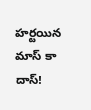హర్టయిన మాస్ కా దాస్!